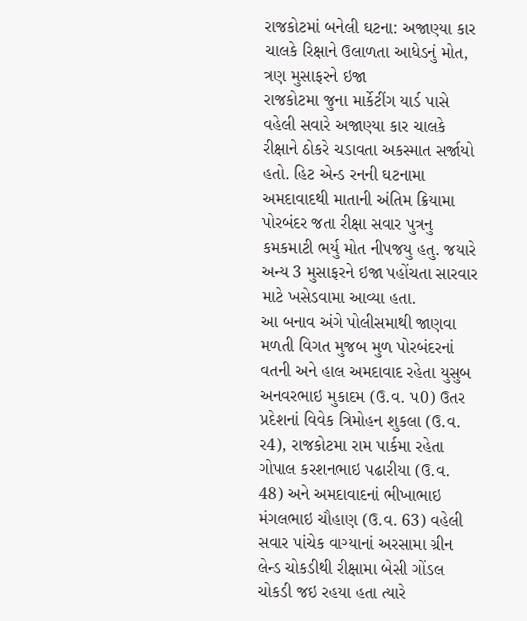રાજકોટમાં બનેલી ઘટના: અજાણ્યા કાર ચાલકે રિક્ષાને ઉલાળતા આધેડનું મોત, ત્રણ મુસાફરને ઇજા
રાજકોટમા જુના માર્કેટીંગ યાર્ડ પાસે વહેલી સવારે અજાણ્યા કાર ચાલકે રીક્ષાને ઠોકરે ચડાવતા અકસ્માત સર્જાયો હતો. હિટ એન્ડ રનની ઘટનામા અમદાવાદથી માતાની અંતિમ ક્રિયામા પોરબંદર જતા રીક્ષા સવાર પુત્રનુ કમકમાટી ભર્યુ મોત નીપજયુ હતુ. જયારે અન્ય 3 મુસાફરને ઇજા પહોંચતા સારવાર માટે ખસેડવામા આવ્યા હતા.
આ બનાવ અંગે પોલીસમાથી જાણવા મળતી વિગત મુજબ મુળ પોરબંદરનાં વતની અને હાલ અમદાવાદ રહેતા યુસુબ અનવરભાઇ મુકાદમ (ઉ.વ. પ0) ઉતર પ્રદેશનાં વિવેક ત્રિમોહન શુકલા (ઉ.વ. ર4), રાજકોટમા રામ પાર્કમા રહેતા ગોપાલ કરશનભાઇ પઢારીયા (ઉ.વ. 48) અને અમદાવાદનાં ભીખાભાઇ મંગલભાઇ ચૌહાણ (ઉ.વ. 63) વહેલી સવાર પાંચેક વાગ્યાનાં અરસામા ગ્રીન લેન્ડ ચોકડીથી રીક્ષામા બેસી ગોંડલ ચોકડી જઇ રહયા હતા ત્યારે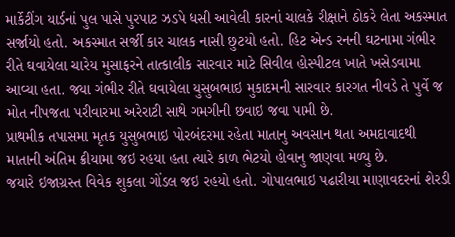માર્કેટીંગ યાર્ડનાં પુલ પાસે પુરપાટ ઝડપે ધસી આવેલી કારનાં ચાલકે રીક્ષાને ઠોકરે લેતા અકસ્માત સર્જાયો હતો. અકસ્માત સર્જી કાર ચાલક નાસી છુટયો હતો. હિટ એન્ડ રનની ઘટનામા ગંભીર રીતે ઘવાયેલા ચારેય મુસાફરને તાત્કાલીક સારવાર માટે સિવીલ હોસ્પીટલ ખાતે ખસેડવામા આવ્યા હતા. જયા ગંભીર રીતે ઘવાયેલા યુસુબભાઇ મુકાદમની સારવાર કારગત નીવડે તે પુર્વે જ મોત નીપજતા પરીવારમા અરેરાટી સાથે ગમગીની છવાઇ જવા પામી છે.
પ્રાથમીક તપાસમા મૃતક યુસુબભાઇ પોરબંદરમા રહેતા માતાનુ અવસાન થતા અમદાવાદથી માતાની અંતિમ ક્રીયામા જઇ રહયા હતા ત્યારે કાળ ભેટયો હોવાનુ જાણવા મળ્યુ છે.
જયારે ઇજાગ્રસ્ત વિવેક શુકલા ગોંડલ જઇ રહયો હતો. ગોપાલભાઇ પઢારીયા માણાવદરનાં શેરડી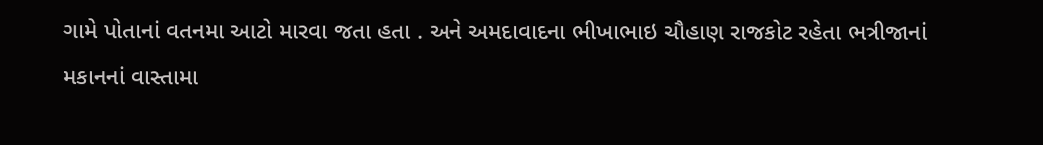ગામે પોતાનાં વતનમા આટો મારવા જતા હતા . અને અમદાવાદના ભીખાભાઇ ચૌહાણ રાજકોટ રહેતા ભત્રીજાનાં મકાનનાં વાસ્તામા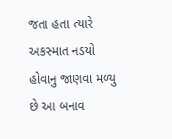જતા હતા ત્યારે અકસ્માત નડયો હોવાનુ જાણવા મળ્યુ છે આ બનાવ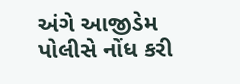અંગે આજીડેમ પોલીસે નોંધ કરી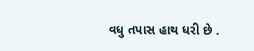વધુ તપાસ હાથ ધરી છે .